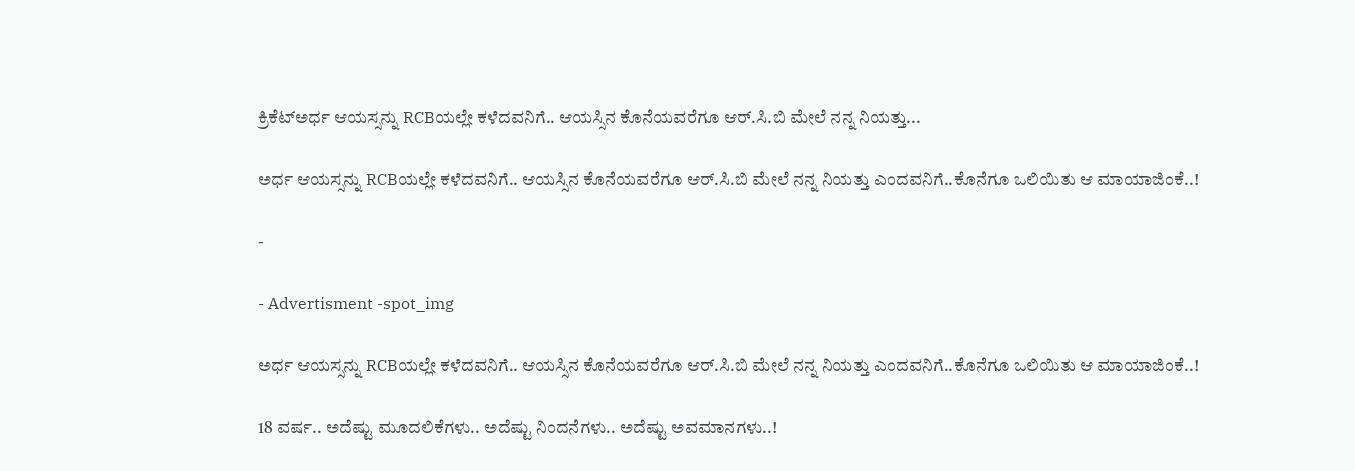ಕ್ರಿಕೆಟ್ಅರ್ಧ ಆಯಸ್ಸನ್ನು RCBಯಲ್ಲೇ ಕಳೆದವನಿಗೆ.. ಆಯಸ್ಸಿನ ಕೊನೆಯವರೆಗೂ ಆರ್.ಸಿ.ಬಿ ಮೇಲೆ ನನ್ನ ನಿಯತ್ತು...

ಅರ್ಧ ಆಯಸ್ಸನ್ನು RCBಯಲ್ಲೇ ಕಳೆದವನಿಗೆ.. ಆಯಸ್ಸಿನ ಕೊನೆಯವರೆಗೂ ಆರ್.ಸಿ.ಬಿ ಮೇಲೆ ನನ್ನ ನಿಯತ್ತು ಎಂದವನಿಗೆ..ಕೊನೆಗೂ ಒಲಿಯಿತು ಆ ಮಾಯಾಜಿಂಕೆ..!

-

- Advertisment -spot_img

ಅರ್ಧ ಆಯಸ್ಸನ್ನು RCBಯಲ್ಲೇ ಕಳೆದವನಿಗೆ.. ಆಯಸ್ಸಿನ ಕೊನೆಯವರೆಗೂ ಆರ್.ಸಿ.ಬಿ ಮೇಲೆ ನನ್ನ ನಿಯತ್ತು ಎಂದವನಿಗೆ..ಕೊನೆಗೂ ಒಲಿಯಿತು ಆ ಮಾಯಾಜಿಂಕೆ..!

18 ವರ್ಷ.. ಅದೆಷ್ಟು ಮೂದಲಿಕೆಗಳು.. ಅದೆಷ್ಟು ನಿಂದನೆಗಳು.. ಅದೆಷ್ಟು ಅವಮಾನಗಳು..!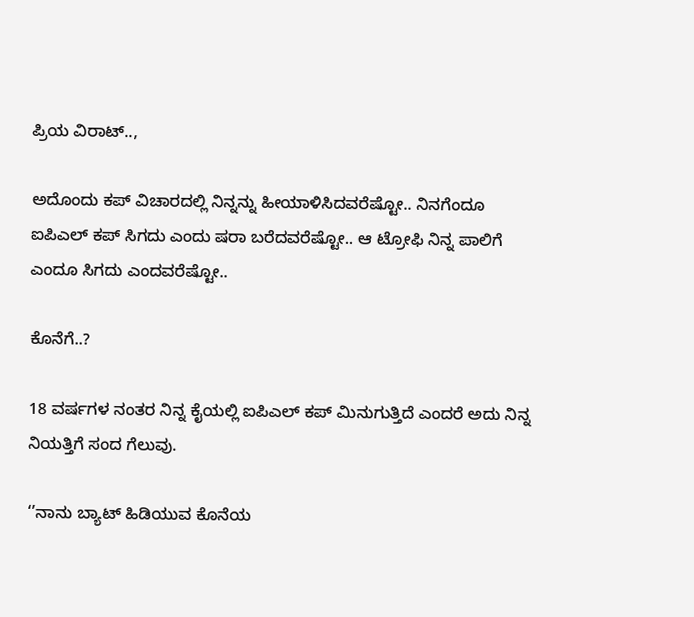ಪ್ರಿಯ ವಿರಾಟ್..,

ಅದೊಂದು ಕಪ್ ವಿಚಾರದಲ್ಲಿ ನಿನ್ನನ್ನು ಹೀಯಾಳಿಸಿದವರೆಷ್ಟೋ.. ನಿನಗೆಂದೂ ಐಪಿಎಲ್ ಕಪ್ ಸಿಗದು ಎಂದು ಷರಾ ಬರೆದವರೆಷ್ಟೋ.. ಆ ಟ್ರೋಫಿ ನಿನ್ನ ಪಾಲಿಗೆ ಎಂದೂ ಸಿಗದು ಎಂದವರೆಷ್ಟೋ..

ಕೊನೆಗೆ..?

18 ವರ್ಷಗಳ ನಂತರ ನಿನ್ನ ಕೈಯಲ್ಲಿ ಐಪಿಎಲ್ ಕಪ್ ಮಿನುಗುತ್ತಿದೆ ಎಂದರೆ ಅದು ನಿನ್ನ ನಿಯತ್ತಿಗೆ ಸಂದ ಗೆಲುವು.

‘’ನಾನು ಬ್ಯಾಟ್ ಹಿಡಿಯುವ ಕೊನೆಯ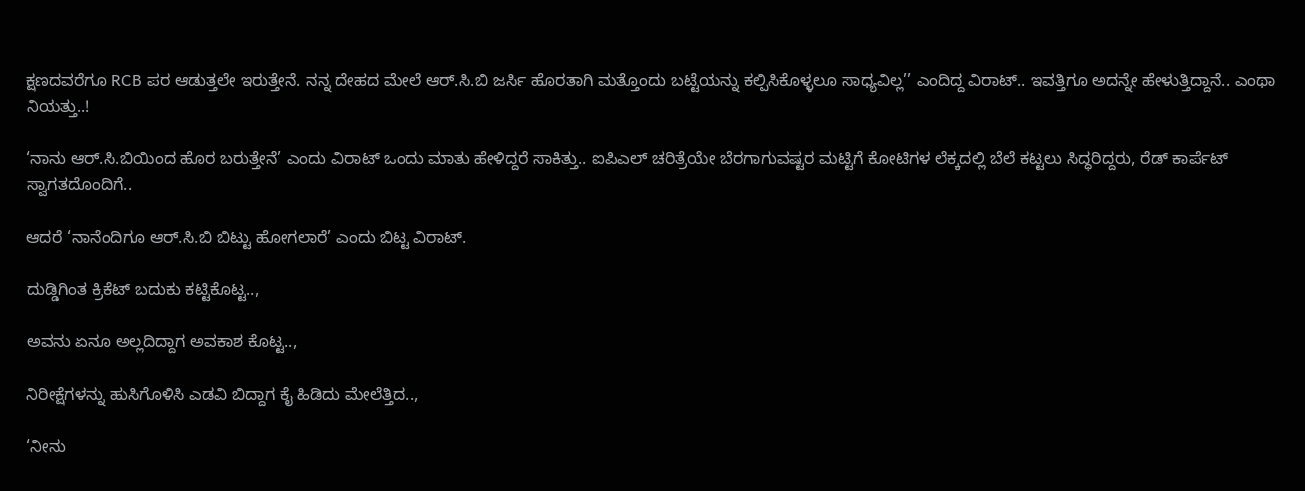ಕ್ಷಣದವರೆಗೂ RCB ಪರ ಆಡುತ್ತಲೇ ಇರುತ್ತೇನೆ. ನನ್ನ ದೇಹದ ಮೇಲೆ ಆರ್.ಸಿ.ಬಿ ಜರ್ಸಿ ಹೊರತಾಗಿ ಮತ್ತೊಂದು ಬಟ್ಟೆಯನ್ನು ಕಲ್ಪಿಸಿಕೊಳ್ಳಲೂ ಸಾಧ್ಯವಿಲ್ಲ’’ ಎಂದಿದ್ದ ವಿರಾಟ್.. ಇವತ್ತಿಗೂ ಅದನ್ನೇ ಹೇಳುತ್ತಿದ್ದಾನೆ.. ಎಂಥಾ ನಿಯತ್ತು..!

‘ನಾನು ಆರ್.ಸಿ.ಬಿಯಿಂದ ಹೊರ ಬರುತ್ತೇನೆ’ ಎಂದು ವಿರಾಟ್ ಒಂದು ಮಾತು ಹೇಳಿದ್ದರೆ ಸಾಕಿತ್ತು.. ಐಪಿಎಲ್ ಚರಿತ್ರೆಯೇ ಬೆರಗಾಗುವಷ್ಟರ ಮಟ್ಟಿಗೆ ಕೋಟಿಗಳ ಲೆಕ್ಕದಲ್ಲಿ ಬೆಲೆ ಕಟ್ಟಲು ಸಿದ್ಧರಿದ್ದರು, ರೆಡ್ ಕಾರ್ಪೆಟ್ ಸ್ವಾಗತದೊಂದಿಗೆ..

ಆದರೆ ‘ನಾನೆಂದಿಗೂ ಆರ್.ಸಿ.ಬಿ ಬಿಟ್ಟು ಹೋಗಲಾರೆ’ ಎಂದು ಬಿಟ್ಟ ವಿರಾಟ್.

ದುಡ್ಡಿಗಿಂತ ಕ್ರಿಕೆಟ್ ಬದುಕು ಕಟ್ಟಿಕೊಟ್ಟ..,

ಅವನು ಏನೂ ಅಲ್ಲದಿದ್ದಾಗ ಅವಕಾಶ ಕೊಟ್ಟ..,

ನಿರೀಕ್ಷೆಗಳನ್ನು ಹುಸಿಗೊಳಿಸಿ ಎಡವಿ ಬಿದ್ದಾಗ ಕೈ ಹಿಡಿದು ಮೇಲೆತ್ತಿದ..,

‘ನೀನು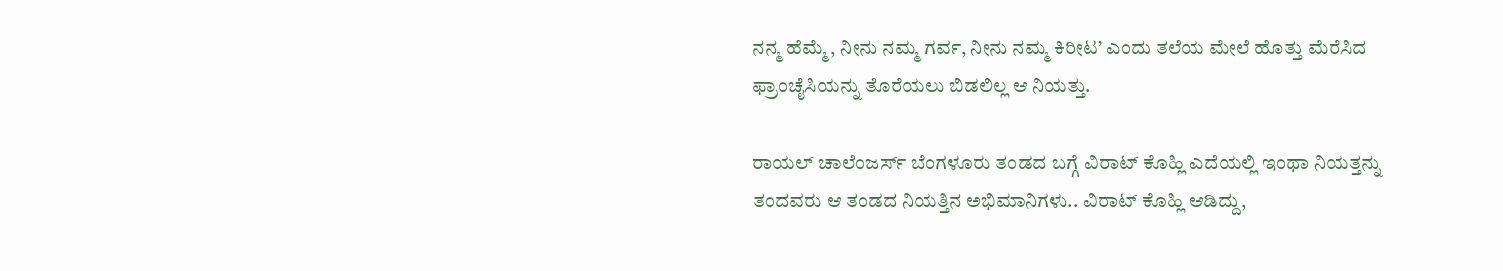ನನ್ಮ ಹೆಮ್ಮೆ, ನೀನು ನಮ್ಮ ಗರ್ವ, ನೀನು ನಮ್ಮ ಕಿರೀಟ’ ಎಂದು ತಲೆಯ ಮೇಲೆ ಹೊತ್ತು ಮೆರೆಸಿದ ಫ್ರಾಂಚೈಸಿಯನ್ನು ತೊರೆಯಲು ಬಿಡಲಿಲ್ಲ ಆ ನಿಯತ್ತು.

ರಾಯಲ್ ಚಾಲೆಂಜರ್ಸ್ ಬೆಂಗಳೂರು ತಂಡದ ಬಗ್ಗೆ ವಿರಾಟ್ ಕೊಹ್ಲಿ ಎದೆಯಲ್ಲಿ ಇಂಥಾ ನಿಯತ್ತನ್ನು ತಂದವರು ಆ ತಂಡದ ನಿಯತ್ತಿನ ಅಭಿಮಾನಿಗಳು.. ವಿರಾಟ್ ಕೊಹ್ಲಿ ಆಡಿದ್ದು,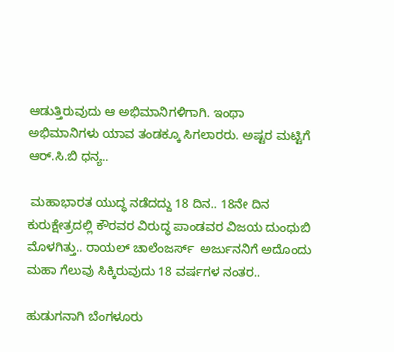ಆಡುತ್ತಿರುವುದು ಆ ಅಭಿಮಾನಿಗಳಿಗಾಗಿ. ಇಂಥಾ ಅಭಿಮಾನಿಗಳು ಯಾವ ತಂಡಕ್ಕೂ ಸಿಗಲಾರರು. ಅಷ್ಟರ ಮಟ್ಟಿಗೆ ಆರ್.ಸಿ.ಬಿ ಧನ್ಯ..

 ಮಹಾಭಾರತ ಯುದ್ಧ ನಡೆದದ್ದು 18 ದಿನ.. 18ನೇ ದಿನ ಕುರುಕ್ಷೇತ್ರದಲ್ಲಿ ಕೌರವರ ವಿರುದ್ಧ ಪಾಂಡವರ ವಿಜಯ ದುಂಧುಬಿ ಮೊಳಗಿತ್ತು.. ರಾಯಲ್ ಚಾಲೆಂಜರ್ಸ್  ಅರ್ಜುನನಿಗೆ ಅದೊಂದು ಮಹಾ ಗೆಲುವು ಸಿಕ್ಕಿರುವುದು 18 ವರ್ಷಗಳ ನಂತರ..

ಹುಡುಗನಾಗಿ ಬೆಂಗಳೂರು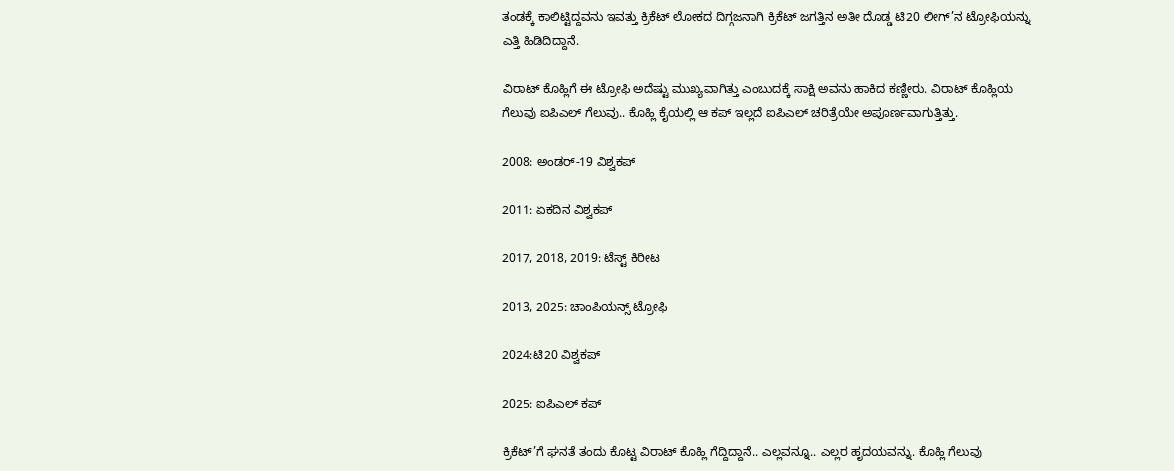ತಂಡಕ್ಕೆ ಕಾಲಿಟ್ಟಿದ್ದವನು ಇವತ್ತು ಕ್ರಿಕೆಟ್ ಲೋಕದ ದಿಗ್ಗಜನಾಗಿ ಕ್ರಿಕೆಟ್ ಜಗತ್ತಿನ ಅತೀ ದೊಡ್ಡ ಟಿ20 ಲೀಗ್’ನ ಟ್ರೋಫಿಯನ್ನು ಎತ್ತಿ ಹಿಡಿದಿದ್ದಾನೆ.

ವಿರಾಟ್ ಕೊಹ್ಲಿಗೆ ಈ ಟ್ರೋಫಿ ಅದೆಷ್ಟು ಮುಖ್ಯವಾಗಿತ್ತು ಎಂಬುದಕ್ಕೆ ಸಾಕ್ಷಿ ಅವನು ಹಾಕಿದ ಕಣ್ಣೀರು. ವಿರಾಟ್ ಕೊಹ್ಲಿಯ ಗೆಲುವು ಐಪಿಎಲ್ ಗೆಲುವು.. ಕೊಹ್ಲಿ ಕೈಯಲ್ಲಿ ಆ ಕಪ್ ಇಲ್ಲದೆ ಐಪಿಎಲ್ ಚರಿತ್ರೆಯೇ ಅಪೂರ್ಣವಾಗುತ್ತಿತ್ತು.

2008: ಅಂಡರ್-19 ವಿಶ್ವಕಪ್

2011: ಏಕದಿನ ವಿಶ್ವಕಪ್

2017, 2018, 2019: ಟೆಸ್ಟ್ ಕಿರೀಟ

2013, 2025: ಚಾಂಪಿಯನ್ಸ್ ಟ್ರೋಫಿ

2024:ಟಿ20 ವಿಶ್ವಕಪ್

2025: ಐಪಿಎಲ್ ಕಪ್

ಕ್ರಿಕೆಟ್’ಗೆ ಘನತೆ ತಂದು ಕೊಟ್ಟ ವಿರಾಟ್ ಕೊಹ್ಲಿ ಗೆದ್ದಿದ್ದಾನೆ.. ಎಲ್ಲವನ್ನೂ.. ಎಲ್ಲರ ಹೃದಯವನ್ನು. ಕೊಹ್ಲಿ ಗೆಲುವು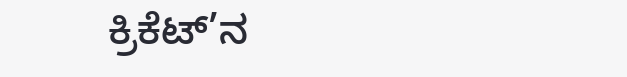ಕ್ರಿಕೆಟ್’ನ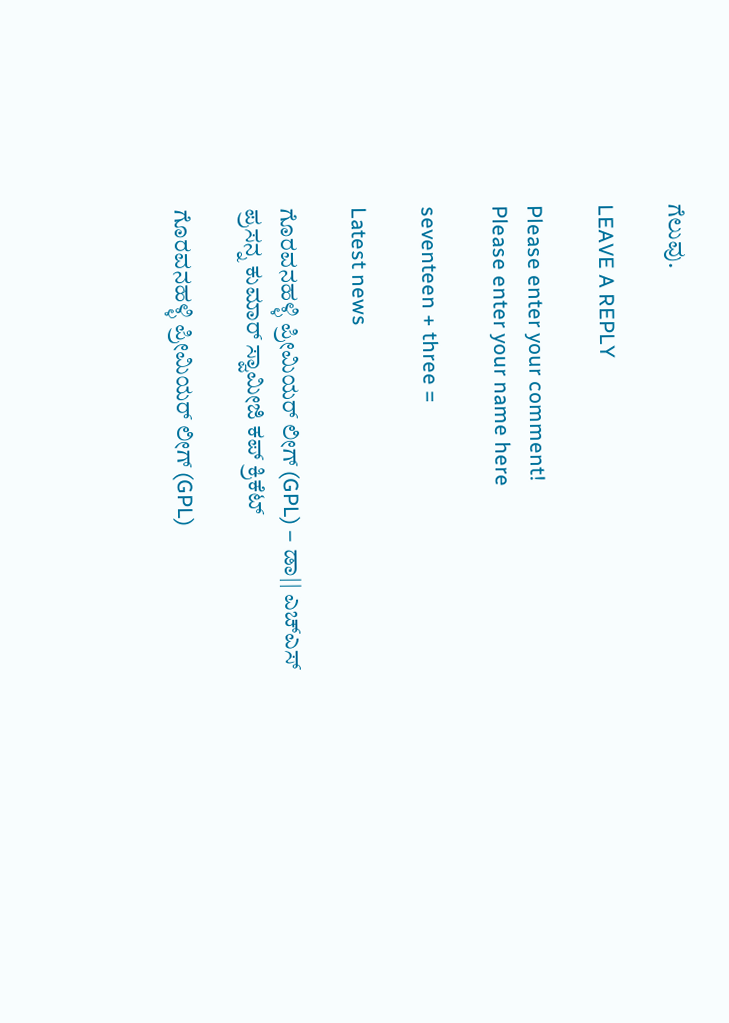ಗೆಲುವು.

LEAVE A REPLY

Please enter your comment!
Please enter your name here

seventeen + three =

Latest news

ಗೊರವನಹಳ್ಳಿ ಪ್ರೀಮಿಯರ್ ಲೀಗ್ (GPL) – ಡಾ|| ಎಚ್ಎಸ್ ಪ್ರಸನ್ನ ಕುಮಾರ್ ಸ್ವಾಮೀಜಿ ಕಪ್ ಕ್ರಿಕೆಟ್

ಗೊರವನಹಳ್ಳಿ ಪ್ರೀಮಿಯರ್ ಲೀಗ್ (GPL)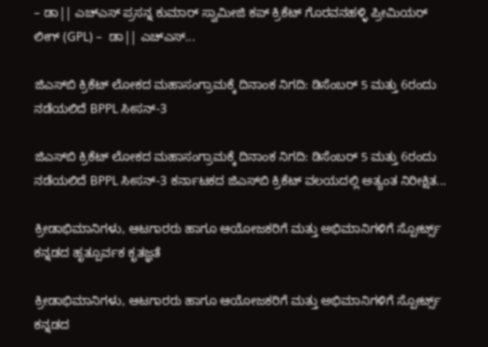– ಡಾ|| ಎಚ್ಎಸ್ ಪ್ರಸನ್ನ ಕುಮಾರ್ ಸ್ವಾಮೀಜಿ ಕಪ್ ಕ್ರಿಕೆಟ್ ಗೊರವನಹಳ್ಳಿ ಪ್ರೀಮಿಯರ್ ಲೀಗ್ (GPL) –  ಡಾ|| ಎಚ್ಎಸ್...

ಜಿಎಸ್‌ಬಿ ಕ್ರಿಕೆಟ್ ಲೋಕದ ಮಹಾಸಂಗ್ರಾಮಕ್ಕೆ ದಿನಾಂಕ ನಿಗದಿ: ಡಿಸೆಂಬರ್ 5 ಮತ್ತು 6ರಂದು ನಡೆಯಲಿದೆ BPPL ಸೀಸನ್-3

ಜಿಎಸ್‌ಬಿ ಕ್ರಿಕೆಟ್ ಲೋಕದ ಮಹಾಸಂಗ್ರಾಮಕ್ಕೆ ದಿನಾಂಕ ನಿಗದಿ: ಡಿಸೆಂಬರ್ 5 ಮತ್ತು 6ರಂದು ನಡೆಯಲಿದೆ BPPL ಸೀಸನ್-3 ಕರ್ನಾಟಕದ ಜಿಎಸ್‌ಬಿ ಕ್ರಿಕೆಟ್ ವಲಯದಲ್ಲಿ ಅತ್ಯಂತ ನಿರೀಕ್ಷಿತ...

ಕ್ರೀಡಾಭಿಮಾನಿಗಳು, ಆಟಗಾರರು ಹಾಗೂ ಆಯೋಜಕರಿಗೆ ಮತ್ತು ಅಭಿಮಾನಿಗಳಿಗೆ ಸ್ಪೋರ್ಟ್ಸ್ ಕನ್ನಡದ ಹೃತ್ಪೂರ್ವಕ ಕೃತಜ್ಞತೆ

ಕ್ರೀಡಾಭಿಮಾನಿಗಳು, ಆಟಗಾರರು ಹಾಗೂ ಆಯೋಜಕರಿಗೆ ಮತ್ತು ಅಭಿಮಾನಿಗಳಿಗೆ ಸ್ಪೋರ್ಟ್ಸ್ ಕನ್ನಡದ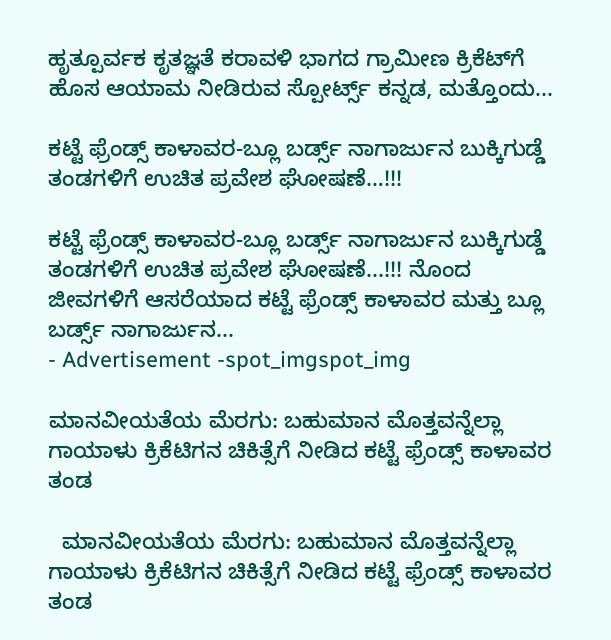ಹೃತ್ಪೂರ್ವಕ ಕೃತಜ್ಞತೆ ಕರಾವಳಿ ಭಾಗದ ಗ್ರಾಮೀಣ ಕ್ರಿಕೆಟ್‌ಗೆ ಹೊಸ ಆಯಾಮ ನೀಡಿರುವ ಸ್ಪೋರ್ಟ್ಸ್ ಕನ್ನಡ, ಮತ್ತೊಂದು...

ಕಟ್ಟೆ ಫ್ರೆಂಡ್ಸ್ ಕಾಳಾವರ-ಬ್ಲೂ ಬರ್ಡ್ಸ್ ನಾಗಾರ್ಜುನ ಬುಕ್ಕಿಗುಡ್ಡೆ ತಂಡಗಳಿಗೆ ಉಚಿತ ಪ್ರವೇಶ ಘೋಷಣೆ…!!!

ಕಟ್ಟೆ ಫ್ರೆಂಡ್ಸ್ ಕಾಳಾವರ-ಬ್ಲೂ ಬರ್ಡ್ಸ್ ನಾಗಾರ್ಜುನ ಬುಕ್ಕಿಗುಡ್ಡೆ ತಂಡಗಳಿಗೆ ಉಚಿತ ಪ್ರವೇಶ ಘೋಷಣೆ...!!! ನೊಂದ ಜೀವಗಳಿಗೆ ಆಸರೆಯಾದ ಕಟ್ಟೆ ಫ್ರೆಂಡ್ಸ್ ಕಾಳಾವರ ಮತ್ತು ಬ್ಲೂ ಬರ್ಡ್ಸ್ ನಾಗಾರ್ಜುನ...
- Advertisement -spot_imgspot_img

ಮಾನವೀಯತೆಯ ಮೆರಗು: ಬಹುಮಾನ ಮೊತ್ತವನ್ನೆಲ್ಲಾ ಗಾಯಾಳು ಕ್ರಿಕೆಟಿಗನ ಚಿಕಿತ್ಸೆಗೆ ನೀಡಿದ ಕಟ್ಟೆ ಫ್ರೆಂಡ್ಸ್ ಕಾಳಾವರ ತಂಡ

  ಮಾನವೀಯತೆಯ ಮೆರಗು: ಬಹುಮಾನ ಮೊತ್ತವನ್ನೆಲ್ಲಾ ಗಾಯಾಳು ಕ್ರಿಕೆಟಿಗನ ಚಿಕಿತ್ಸೆಗೆ ನೀಡಿದ ಕಟ್ಟೆ ಫ್ರೆಂಡ್ಸ್ ಕಾಳಾವರ ತಂಡ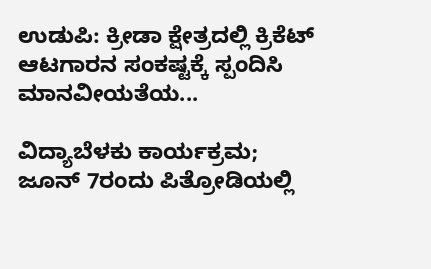ಉಡುಪಿ: ಕ್ರೀಡಾ ಕ್ಷೇತ್ರದಲ್ಲಿ ಕ್ರಿಕೆಟ್ ಆಟಗಾರನ ಸಂಕಷ್ಟಕ್ಕೆ ಸ್ಪಂದಿಸಿ ಮಾನವೀಯತೆಯ...

ವಿದ್ಯಾಬೆಳಕು ಕಾರ್ಯಕ್ರಮ; ಜೂನ್ 7ರಂದು ಪಿತ್ರೋಡಿಯಲ್ಲಿ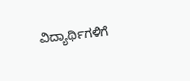ವಿದ್ಯಾರ್ಥಿಗಳಿಗೆ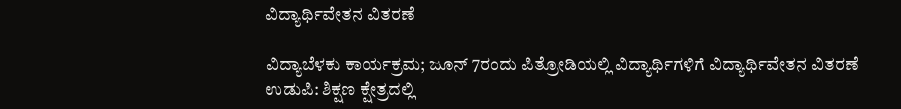ವಿದ್ಯಾರ್ಥಿವೇತನ ವಿತರಣೆ

ವಿದ್ಯಾಬೆಳಕು ಕಾರ್ಯಕ್ರಮ; ಜೂನ್ 7ರಂದು ಪಿತ್ರೋಡಿಯಲ್ಲಿ ವಿದ್ಯಾರ್ಥಿಗಳಿಗೆ ವಿದ್ಯಾರ್ಥಿವೇತನ ವಿತರಣೆ ಉಡುಪಿ: ಶಿಕ್ಷಣ ಕ್ಷೇತ್ರದಲ್ಲಿ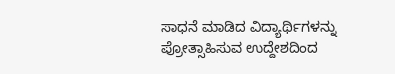ಸಾಧನೆ ಮಾಡಿದ ವಿದ್ಯಾರ್ಥಿಗಳನ್ನು ಪ್ರೋತ್ಸಾಹಿಸುವ ಉದ್ದೇಶದಿಂದ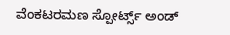ವೆಂಕಟರಮಣ ಸ್ಪೋರ್ಟ್ಸ್ ಅಂಡ್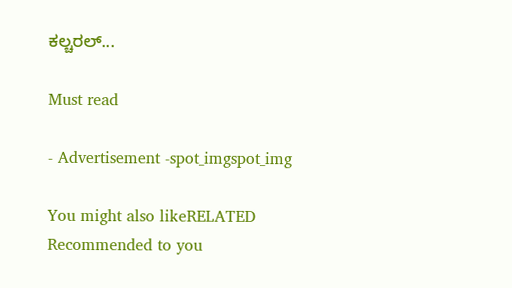ಕಲ್ಚರಲ್...

Must read

- Advertisement -spot_imgspot_img

You might also likeRELATED
Recommended to you